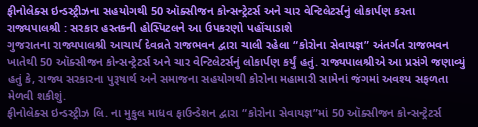ફીનોલેક્સ ઇન્ડસ્ટ્રીઝના સહયોગથી 50 ઑક્સીજન કોન્સન્ટ્રેટર્સ અને ચાર વેન્ટિલેટર્સનું લોકાર્પણ કરતા રાજ્યપાલશ્રી : સરકાર હસ્તકની હોસ્પિટલને આ ઉપકરણો પહોંચાડાશે
ગુજરાતના રાજ્યપાલશ્રી આચાર્ય દેવવ્રતે રાજભવન દ્વારા ચાલી રહેલા “કોરોના સેવાયજ્ઞ” અંતર્ગત રાજભવન ખાતેથી 50 ઑક્સીજન કોન્સન્ટ્રેટર્સ અને ચાર વેન્ટિલેટર્સનું લોકાર્પણ કર્યું હતું. રાજ્યપાલશ્રીએ આ પ્રસંગે જણાવ્યું હતું કે, રાજ્ય સરકારના પુરૂષાર્થ અને સમાજના સહયોગથી કોરોના મહામારી સામેનાં જંગમાં અવશ્ય સફળતા મેળવી શકીશું.
ફીનોલેક્સ ઇન્ડસ્ટ્રીઝ લિ. ના મુકુલ માધવ ફાઉન્ડેશન દ્વારા “કોરોના સેવાયજ્ઞ”માં 50 ઑક્સીજન કોન્સન્ટ્રેટર્સ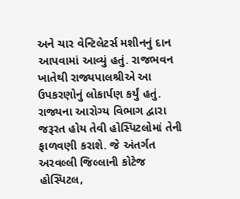અને ચાર વેન્ટિલેટર્સ મશીનનું દાન આપવામાં આવ્યું હતું. રાજભવન ખાતેથી રાજ્યપાલશ્રીએ આ ઉપકરણોનું લોકાર્પણ કર્યું હતું. રાજ્યના આરોગ્ય વિભાગ દ્વારા જરૂરત હોય તેવી હોસ્પિટલોમાં તેની ફાળવણી કરાશે. જે અંતર્ગત અરવલ્લી જિલ્લાની કોટેજ હોસ્પિટલ,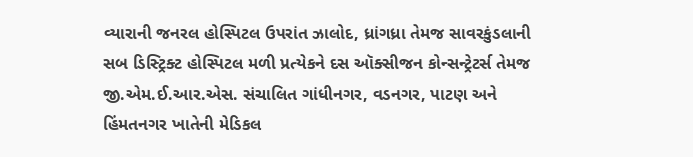વ્યારાની જનરલ હોસ્પિટલ ઉપરાંત ઝાલોદ, ધ્રાંગધ્રા તેમજ સાવરકુંડલાની સબ ડિસ્ટ્રિક્ટ હોસ્પિટલ મળી પ્રત્યેકને દસ ઑક્સીજન કોન્સન્ટ્રેટર્સ તેમજ જી.એમ.ઈ.આર.એસ. સંચાલિત ગાંધીનગર, વડનગર, પાટણ અને હિંમતનગર ખાતેની મેડિકલ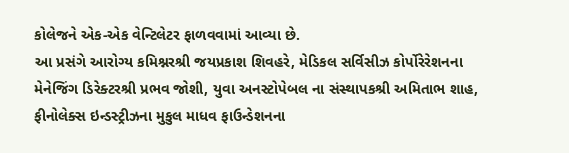કોલેજને એક-એક વેન્ટિલેટર ફાળવવામાં આવ્યા છે.
આ પ્રસંગે આરોગ્ય કમિશ્નરશ્રી જયપ્રકાશ શિવહરે, મેડિકલ સર્વિસીઝ કોર્પોરેરેશનના મેનેજિંગ ડિરેક્ટરશ્રી પ્રભવ જોશી, યુવા અનસ્ટોપેબલ ના સંસ્થાપકશ્રી અમિતાભ શાહ, ફીનોલેક્સ ઇન્ડસ્ટ્રીઝના મુકુલ માધવ ફાઉન્ડેશનના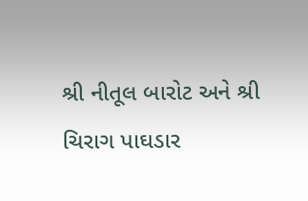શ્રી નીતૂલ બારોટ અને શ્રી ચિરાગ પાઘડાર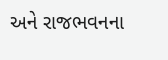અને રાજભવનના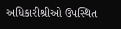અધિકારીશ્રીઓ ઉપસ્થિત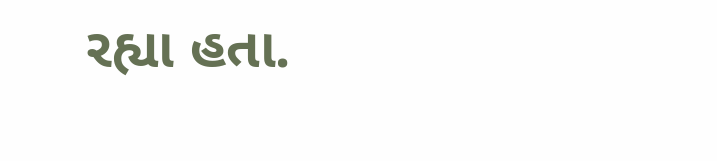રહ્યા હતા.